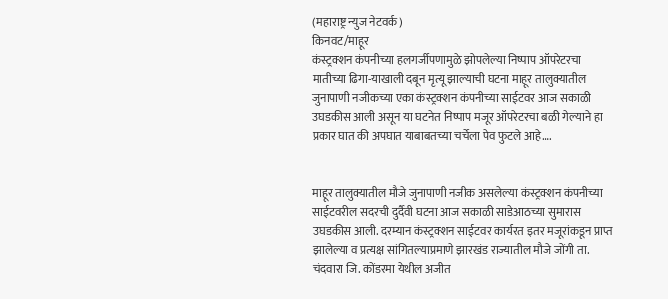(महाराष्ट्र न्युज नेटवर्क)
किनवट/माहूर
कंस्ट्रक्शन कंपनीच्या हलगर्जीपणामुळे झोपलेल्या निष्पाप ऑपरेटरचा मातीच्या ढिगा-याखाली दबून मृत्यू झाल्याची घटना माहूर तालुक्यातील जुनापाणी नजीकच्या एका कंस्ट्रक्शन कंपनीच्या साईटवर आज सकाळी उघडकीस आली असून या घटनेत निष्पाप मजूर ऑपरेटरचा बळी गेल्याने हा प्रकार घात की अपघात याबाबतच्या चर्चेला पेव फुटले आहे….


माहूर तालुक्यातील मौजे जुनापाणी नजीक असलेल्या कंस्ट्रक्शन कंपनीच्या साईटवरील सदरची दुर्दैवी घटना आज सकाळी साडेआठच्या सुमारास उघडकीस आली. दरम्यान कंस्ट्रक्शन साईटवर कार्यरत इतर मजूरांकडून प्राप्त झालेल्या व प्रत्यक्ष सांगितल्याप्रमाणे झारखंड राज्यातील मौजे जोंगी ता. चंदवारा जि. कोंडरमा येथील अजीत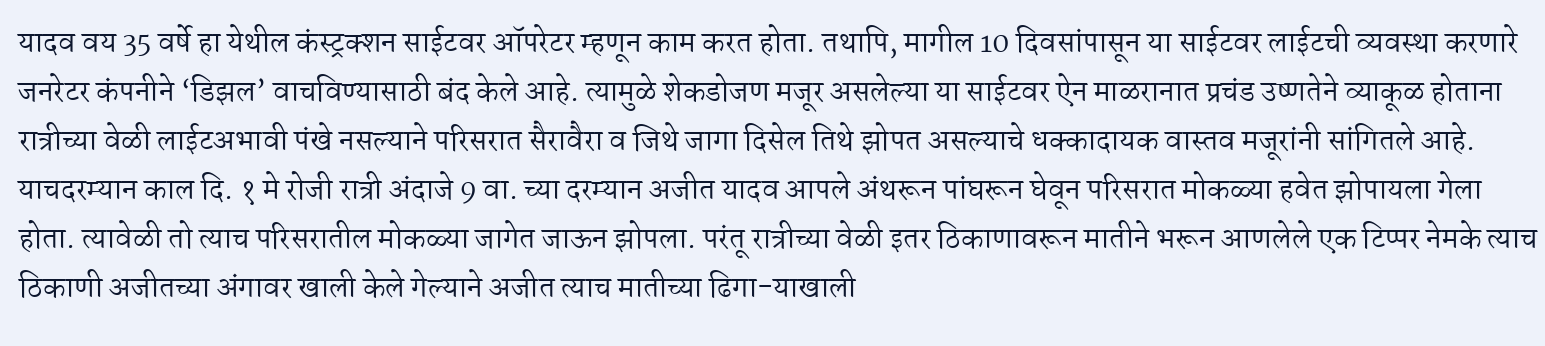यादव वय 35 वर्षे हा येथील कंस्ट्रक्शन साईटवर ऑपरेटर म्हणून काम करत होता. तथापि, मागील 10 दिवसांपासून या साईटवर लाईटची व्यवस्था करणारे जनरेटर कंपनीने ‘डिझल’ वाचविण्यासाठी बंद केले आहे. त्यामुळे शेकडोजण मजूर असलेल्या या साईटवर ऐन माळरानात प्रचंड उष्णतेने व्याकूळ होताना रात्रीच्या वेळी लाईटअभावी पंखे नसल्याने परिसरात सैरावैरा व जिथे जागा दिसेल तिथे झोपत असल्याचे धक्कादायक वास्तव मजूरांनी सांगितले आहे. याचदरम्यान काल दि. १ मे रोजी रात्री अंदाजे 9 वा. च्या दरम्यान अजीत यादव आपले अंथरून पांघरून घेवून परिसरात मोकळ्या हवेत झोपायला गेला होता. त्यावेळी तो त्याच परिसरातील मोकळ्या जागेत जाऊन झोपला. परंतू रात्रीच्या वेळी इतर ठिकाणावरून मातीने भरून आणलेले एक टिप्पर नेमके त्याच ठिकाणी अजीतच्या अंगावर खाली केले गेल्याने अजीत त्याच मातीच्या ढिगा-याखाली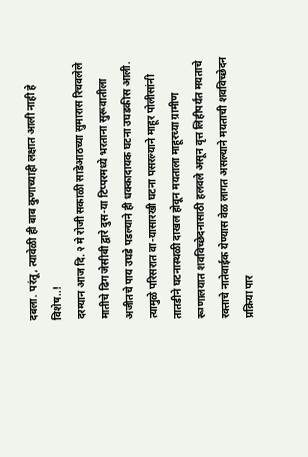दबला. परंतू, त्यावेळी ही बाब कुणाच्याही लक्षात आली नाही हे विशेष..!
दरम्यान आज दि. २ मे रोजी सकाळी साडेआठच्या सुमारास रिचवलेले मातीचे ढिग जेसीबी द्वारे दुस-या टिप्परमध्ये भरताना सुरूवातीला अजीतचे पाय उघडे पडल्याने ही धक्कादायक घटना उघडकीस आली. त्यामुळे परिसरात वा-यासारखी घटना पसरल्याने माहूर पोलीसांनी तातडीने घटनास्थळी दाखल होवून मयताला माहूरच्या ग्रामीण रूग्णालयात शवविच्छेदनासाठी हलवले असून वृत्त लिहीपर्यंत मयताचे रक्ताचे नातेवाईक येण्यास वेळ लागत असल्याने मयताची शवविच्छेदन प्रक्रिया पार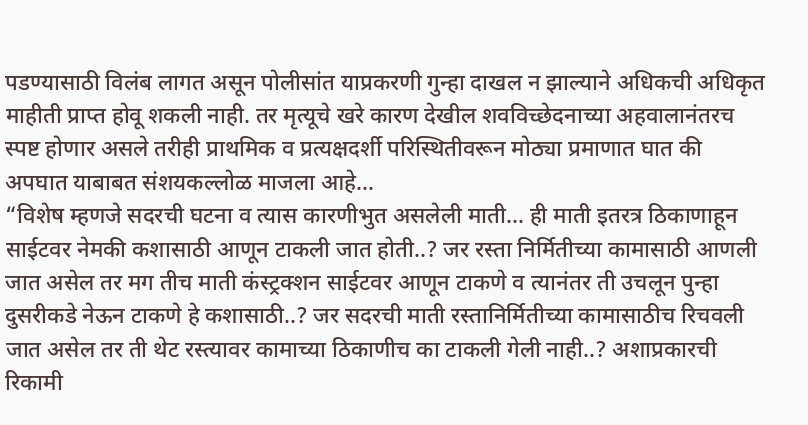पडण्यासाठी विलंब लागत असून पोलीसांत याप्रकरणी गुन्हा दाखल न झाल्याने अधिकची अधिकृत माहीती प्राप्त होवू शकली नाही. तर मृत्यूचे खरे कारण देखील शवविच्छेदनाच्या अहवालानंतरच स्पष्ट होणार असले तरीही प्राथमिक व प्रत्यक्षदर्शी परिस्थितीवरून मोठ्या प्रमाणात घात की अपघात याबाबत संशयकल्लोळ माजला आहे…
“विशेष म्हणजे सदरची घटना व त्यास कारणीभुत असलेली माती… ही माती इतरत्र ठिकाणाहून साईटवर नेमकी कशासाठी आणून टाकली जात होती..? जर रस्ता निर्मितीच्या कामासाठी आणली जात असेल तर मग तीच माती कंस्ट्रक्शन साईटवर आणून टाकणे व त्यानंतर ती उचलून पुन्हा दुसरीकडे नेऊन टाकणे हे कशासाठी..? जर सदरची माती रस्तानिर्मितीच्या कामासाठीच रिचवली जात असेल तर ती थेट रस्त्यावर कामाच्या ठिकाणीच का टाकली गेली नाही..? अशाप्रकारची रिकामी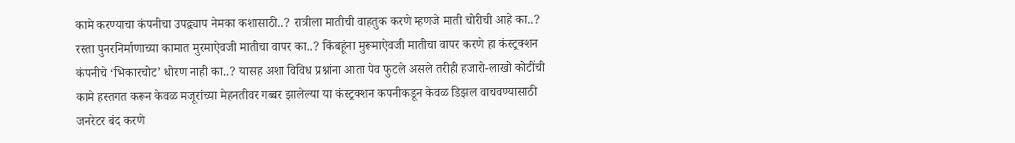कामे करण्याचा कंपनीचा उपद्व्याप नेमका कशासाठी..? रात्रीला मातीची वाहतुक करणे म्हणजे माती चोरीची आहे का..? रस्ता पुनरनिर्माणाच्या कामात मुरमाऐवजी मातीचा वापर का..? किंबहूंना मुरूमाऐवजी मातीचा वापर करणे हा कंस्ट्रक्शन कंपनीचे ‘भिकारचोट’ धोरण नाही का..? यासह अशा विविध प्रश्नांना आता पेव फुटले असले तरीही हजारो-लाखो कोटींची कामे हस्तगत करून केवळ मजूरांच्या मेहनतीवर गब्बर झालेल्या या कंस्ट्रक्शन कपनीकडून केवळ डिझल वाचवण्यासाठी जनरेटर बंद करणे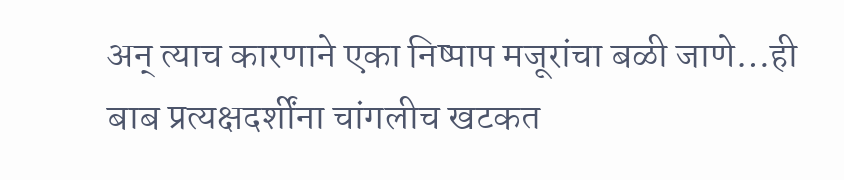अन् त्याच कारणाने एका निष्पाप मजूरांचा बळी जाणे…ही बाब प्रत्यक्षदर्शींना चांगलीच खटकत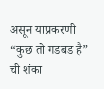असून याप्रकरणी “कुछ तो गडबड है” ची शंका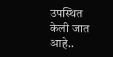उपस्थित केली जात आहे..